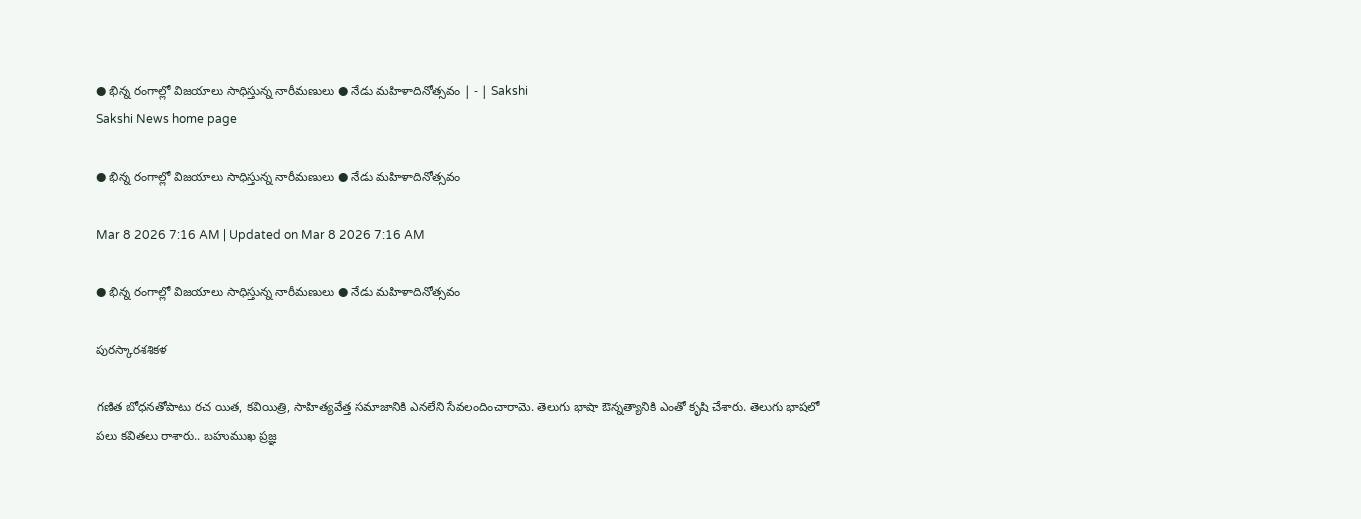● భిన్న రంగాల్లో విజయాలు సాధిస్తున్న నారీమణులు ● నేడు మహిళాదినోత్సవం | - | Sakshi
Sakshi News home page

● భిన్న రంగాల్లో విజయాలు సాధిస్తున్న నారీమణులు ● నేడు మహిళాదినోత్సవం

Mar 8 2026 7:16 AM | Updated on Mar 8 2026 7:16 AM

● భిన్న రంగాల్లో విజయాలు సాధిస్తున్న నారీమణులు ● నేడు మహిళాదినోత్సవం

పురస్కారశశికళ

గణిత బోధనతోపాటు రచ యిత, కవియిత్రి, సాహిత్యవేత్త సమాజానికి ఎనలేని సేవలందించారామె. తెలుగు భాషా ఔన్నత్యానికి ఎంతో కృషి చేశారు. తెలుగు భాషలో పలు కవితలు రాశారు.. బహుముఖ ప్రజ్ఞ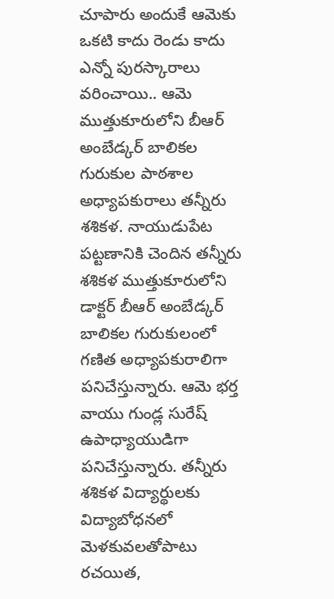చూపారు అందుకే ఆమెకు ఒకటి కాదు రెండు కాదు ఎన్నో పురస్కారాలు వరించాయి.. ఆమె ముత్తుకూరులోని బీఆర్‌ అంబేడ్కర్‌ బాలికల గురుకుల పాఠశాల అధ్యాపకురాలు తన్నీరు శశికళ. నాయుడుపేట పట్టణానికి చెందిన తన్నీరు శశికళ ముత్తుకూరులోని డాక్టర్‌ బీఆర్‌ అంబేడ్కర్‌ బాలికల గురుకులంలో గణిత అధ్యాపకురాలిగా పనిచేస్తున్నారు. ఆమె భర్త వాయు గుండ్ల సురేష్‌ ఉపాధ్యాయుడిగా పనిచేస్తున్నారు. తన్నీరు శశికళ విద్యార్థులకు విద్యాబోధనలో మెళకువలతోపాటు రచయిత,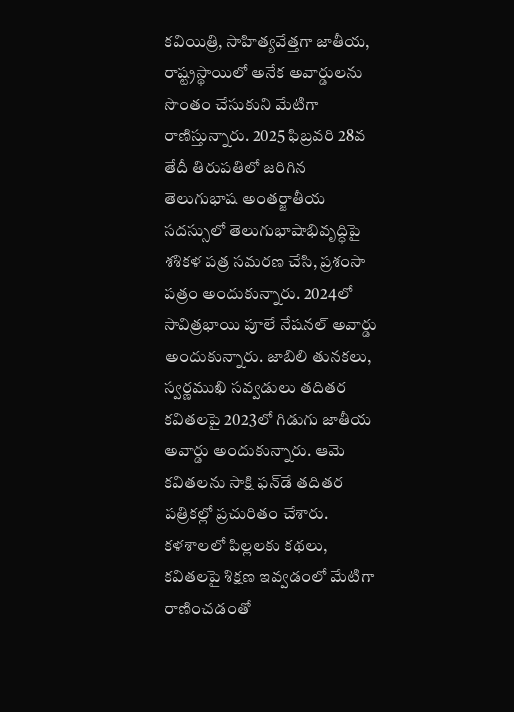కవియిత్రి, సాహిత్యవేత్తగా జాతీయ, రాష్ట్రస్థాయిలో అనేక అవార్డులను సొంతం చేసుకుని మేటిగా రాణిస్తున్నారు. 2025 ఫిబ్రవరి 28వ తేదీ తిరుపతిలో జరిగిన తెలుగుభాష అంతర్జాతీయ సదస్సులో తెలుగుభాషాభివృద్ధిపై శశికళ పత్ర సమరణ చేసి, ప్రశంసా పత్రం అందుకున్నారు. 2024లో సావిత్రభాయి పూలే నేషనల్‌ అవార్డు అందుకున్నారు. జాబిలి తునకలు, స్వర్ణముఖి సవ్వడులు తదితర కవితలపై 2023లో గిడుగు జాతీయ అవార్డు అందుకున్నారు. ఆమె కవితలను సాక్షి ఫన్‌డే తదితర పత్రికల్లో ప్రచురితం చేశారు. కళశాలలో పిల్లలకు కథలు, కవితలపై శిక్షణ ఇవ్వడంలో మేటిగా రాణించడంతో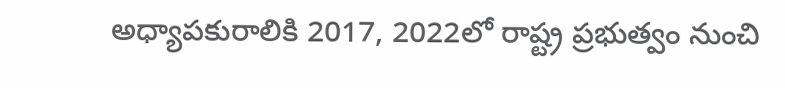అధ్యాపకురాలికి 2017, 2022లో రాష్ట్ర ప్రభుత్వం నుంచి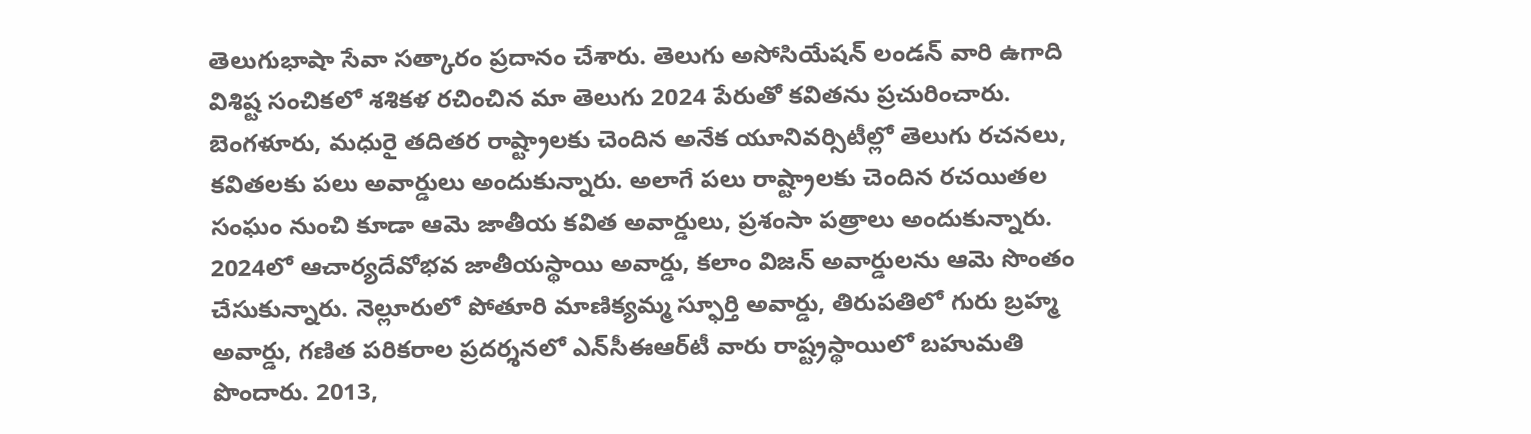తెలుగుభాషా సేవా సత్కారం ప్రదానం చేశారు. తెలుగు అసోసియేషన్‌ లండన్‌ వారి ఉగాది విశిష్ట సంచికలో శశికళ రచించిన మా తెలుగు 2024 పేరుతో కవితను ప్రచురించారు. బెంగళూరు, మధురై తదితర రాష్ట్రాలకు చెందిన అనేక యూనివర్సిటీల్లో తెలుగు రచనలు, కవితలకు పలు అవార్డులు అందుకున్నారు. అలాగే పలు రాష్ట్రాలకు చెందిన రచయితల సంఘం నుంచి కూడా ఆమె జాతీయ కవిత అవార్డులు, ప్రశంసా పత్రాలు అందుకున్నారు. 2024లో ఆచార్యదేవోభవ జాతీయస్థాయి అవార్డు, కలాం విజన్‌ అవార్డులను ఆమె సొంతం చేసుకున్నారు. నెల్లూరులో పోతూరి మాణిక్యమ్మ స్ఫూర్తి అవార్డు, తిరుపతిలో గురు బ్రహ్మ అవార్డు, గణిత పరికరాల ప్రదర్శనలో ఎన్‌సీఈఆర్‌టీ వారు రాష్ట్రస్థాయిలో బహుమతి పొందారు. 2013,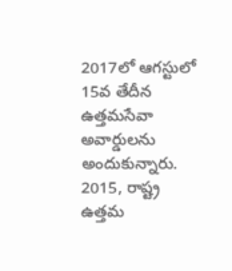2017లో ఆగస్టులో 15వ తేదీన ఉత్తమసేవా అవార్డులను అందుకున్నారు. 2015, రాష్ట్ర ఉత్తమ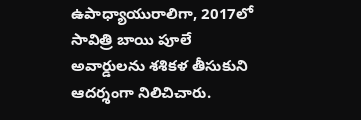ఉపాధ్యాయురాలిగా, 2017లో సావిత్రి బాయి పూలే అవార్డులను శశికళ తీసుకుని ఆదర్శంగా నిలిచిచారు.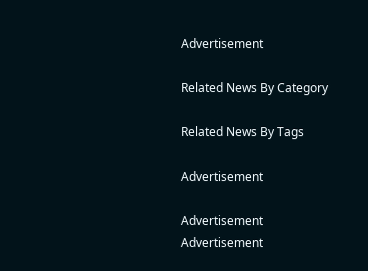Advertisement

Related News By Category

Related News By Tags

Advertisement

Advertisement
Advertisement